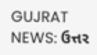GUJRAT NEWS: ઉત્તર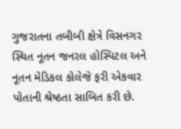ગુજરાતના તબીબી ક્ષેત્રે વિસનગર સ્થિત નૂતન જનરલ હોસ્પિટલ અને નૂતન મેડિકલ કોલેજે ફરી એકવાર પોતાની શ્રેષ્ઠતા સાબિત કરી છે.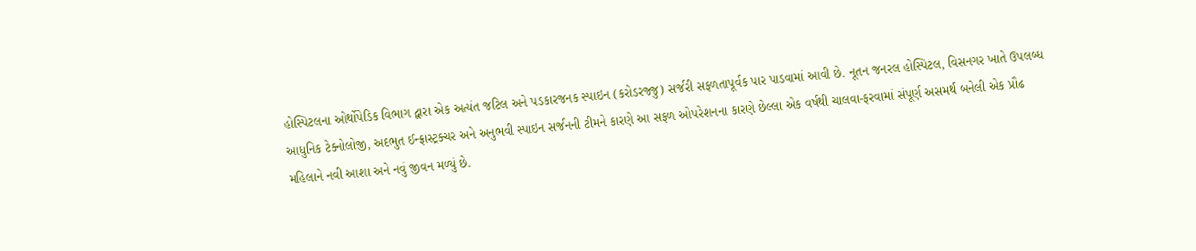હોસ્પિટલના ઓર્થોપેડિક વિભાગ દ્વારા એક અત્યંત જટિલ અને પડકારજનક સ્પાઇન (કરોડરજ્જુ) સર્જરી સફળતાપૂર્વક પાર પાડવામાં આવી છે. નૂતન જનરલ હોસ્પિટલ, વિસનગર ખાતે ઉપલબ્ધ આધુનિક ટેક્નોલોજી, અદભુત ઈન્ફ્રાસ્ટ્રક્ચર અને અનુભવી સ્પાઇન સર્જનની ટીમને કારણે આ સફળ ઓપરેશનના કારણે છેલ્લા એક વર્ષથી ચાલવા-ફરવામાં સંપૂર્ણ અસમર્થ બનેલી એક પ્રૌઢ મહિલાને નવી આશા અને નવું જીવન મળ્યું છે.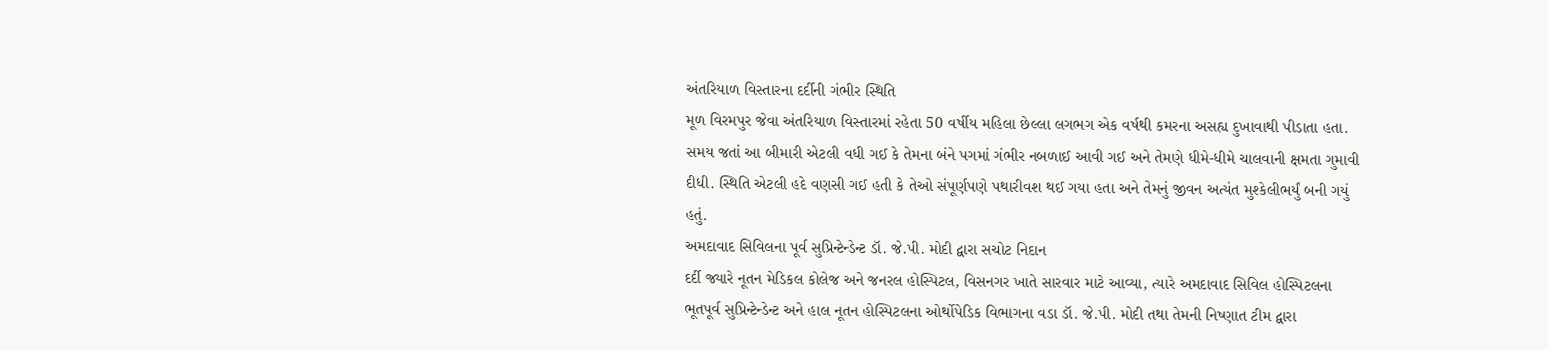અંતરિયાળ વિસ્તારના દર્દીની ગંભીર સ્થિતિ
મૂળ વિરમપુર જેવા અંતરિયાળ વિસ્તારમાં રહેતા 50 વર્ષીય મહિલા છેલ્લા લગભગ એક વર્ષથી કમરના અસહ્ય દુખાવાથી પીડાતા હતા. સમય જતાં આ બીમારી એટલી વધી ગઈ કે તેમના બંને પગમાં ગંભીર નબળાઈ આવી ગઈ અને તેમણે ધીમે-ધીમે ચાલવાની ક્ષમતા ગુમાવી દીધી. સ્થિતિ એટલી હદે વણસી ગઈ હતી કે તેઓ સંપૂર્ણપણે પથારીવશ થઈ ગયા હતા અને તેમનું જીવન અત્યંત મુશ્કેલીભર્યું બની ગયું હતું.
અમદાવાદ સિવિલના પૂર્વ સુપ્રિન્ટેન્ડેન્ટ ડૉ. જે.પી. મોદી દ્વારા સચોટ નિદાન
દર્દી જ્યારે નૂતન મેડિકલ કોલેજ અને જનરલ હોસ્પિટલ, વિસનગર ખાતે સારવાર માટે આવ્યા, ત્યારે અમદાવાદ સિવિલ હોસ્પિટલના ભૂતપૂર્વ સુપ્રિન્ટેન્ડેન્ટ અને હાલ નૂતન હોસ્પિટલના ઓર્થોપેડિક વિભાગના વડા ડૉ. જે.પી. મોદી તથા તેમની નિષ્ણાત ટીમ દ્વારા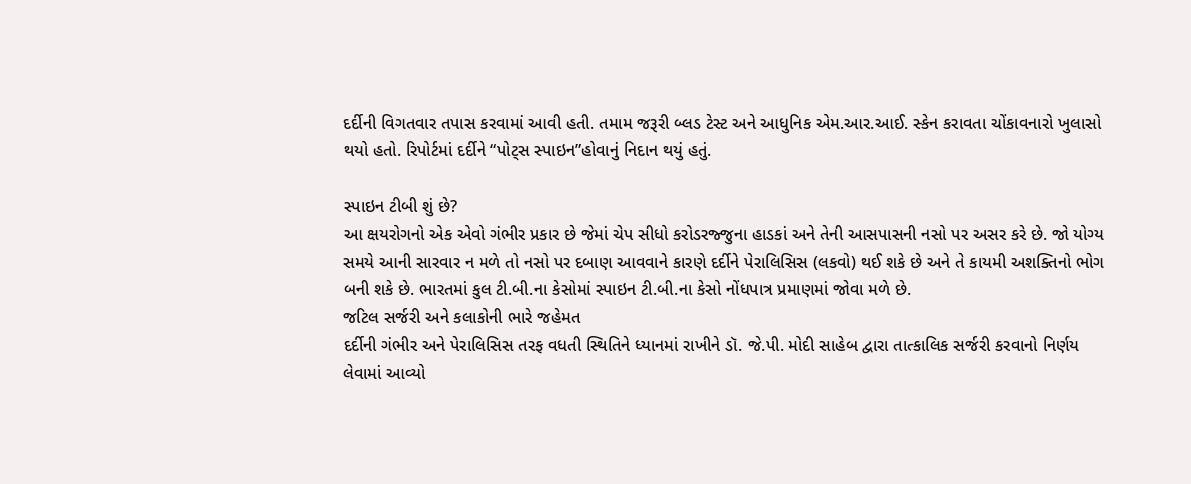દર્દીની વિગતવાર તપાસ કરવામાં આવી હતી. તમામ જરૂરી બ્લડ ટેસ્ટ અને આધુનિક એમ.આર.આઈ. સ્કેન કરાવતા ચોંકાવનારો ખુલાસો થયો હતો. રિપોર્ટમાં દર્દીને “પોટ્સ સ્પાઇન”હોવાનું નિદાન થયું હતું.

સ્પાઇન ટીબી શું છે?
આ ક્ષયરોગનો એક એવો ગંભીર પ્રકાર છે જેમાં ચેપ સીધો કરોડરજ્જુના હાડકાં અને તેની આસપાસની નસો પર અસર કરે છે. જો યોગ્ય સમયે આની સારવાર ન મળે તો નસો પર દબાણ આવવાને કારણે દર્દીને પેરાલિસિસ (લકવો) થઈ શકે છે અને તે કાયમી અશક્તિનો ભોગ બની શકે છે. ભારતમાં કુલ ટી.બી.ના કેસોમાં સ્પાઇન ટી.બી.ના કેસો નોંધપાત્ર પ્રમાણમાં જોવા મળે છે.
જટિલ સર્જરી અને કલાકોની ભારે જહેમત
દર્દીની ગંભીર અને પેરાલિસિસ તરફ વધતી સ્થિતિને ધ્યાનમાં રાખીને ડૉ. જે.પી. મોદી સાહેબ દ્વારા તાત્કાલિક સર્જરી કરવાનો નિર્ણય લેવામાં આવ્યો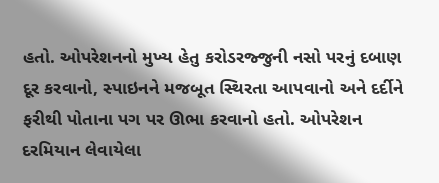હતો. ઓપરેશનનો મુખ્ય હેતુ કરોડરજ્જુની નસો પરનું દબાણ દૂર કરવાનો, સ્પાઇનને મજબૂત સ્થિરતા આપવાનો અને દર્દીને ફરીથી પોતાના પગ પર ઊભા કરવાનો હતો. ઓપરેશન દરમિયાન લેવાયેલા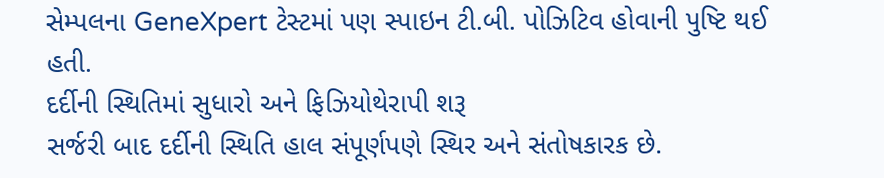સેમ્પલના GeneXpert ટેસ્ટમાં પણ સ્પાઇન ટી.બી. પોઝિટિવ હોવાની પુષ્ટિ થઈ હતી.
દર્દીની સ્થિતિમાં સુધારો અને ફિઝિયોથેરાપી શરૂ
સર્જરી બાદ દર્દીની સ્થિતિ હાલ સંપૂર્ણપણે સ્થિર અને સંતોષકારક છે.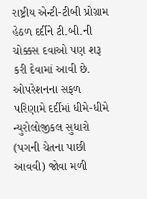રાષ્ટ્રીય એન્ટી-ટીબી પ્રોગ્રામ હેઠળ દર્દીને ટી.બી.ની ચોક્કસ દવાઓ પણ શરૂ કરી દેવામાં આવી છે. ઓપરેશનના સફળ પરિણામે દર્દીમાં ધીમે-ધીમે ન્યુરોલોજીકલ સુધારો (પગની ચેતના પાછી આવવી) જોવા મળી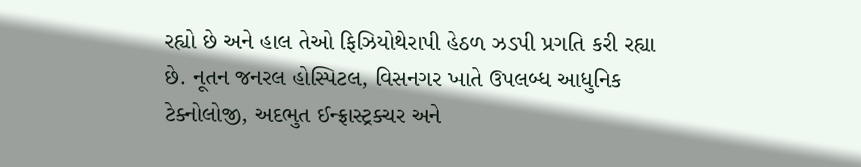રહ્યો છે અને હાલ તેઓ ફિઝિયોથેરાપી હેઠળ ઝડપી પ્રગતિ કરી રહ્યા છે. નૂતન જનરલ હોસ્પિટલ, વિસનગર ખાતે ઉપલબ્ધ આધુનિક ટેક્નોલોજી, અદભુત ઈન્ફ્રાસ્ટ્રક્ચર અને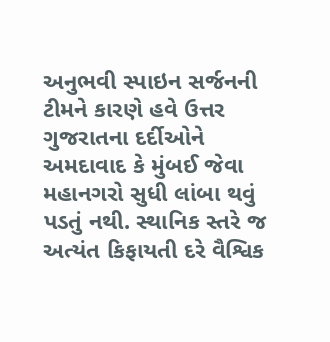અનુભવી સ્પાઇન સર્જનની ટીમને કારણે હવે ઉત્તર ગુજરાતના દર્દીઓને અમદાવાદ કે મુંબઈ જેવા મહાનગરો સુધી લાંબા થવું પડતું નથી. સ્થાનિક સ્તરે જ અત્યંત કિફાયતી દરે વૈશ્વિક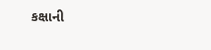કક્ષાની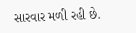સારવાર મળી રહી છે.